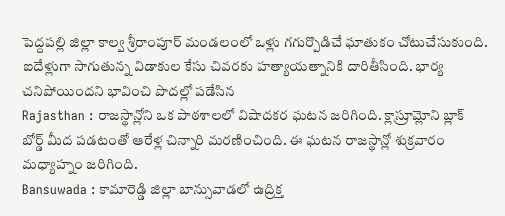పెద్దపల్లి జిల్లా కాల్వ శ్రీరాంపూర్ మండలంలో ఒళ్లు గగుర్పొడిచే ఘాతుకం చోటుచేసుకుంది. ఐదేళ్లుగా సాగుతున్న విడాకుల కేసు చివరకు హత్యాయత్నానికి దారితీసింది. భార్య చనిపోయిందని భావించి పొదల్లో పడేసిన
Rajasthan : రాజస్థాన్లోని ఒక పాఠశాలలో విషాదకర ఘటన జరిగింది. క్లాస్రూమ్లోని బ్లాక్ బోర్డ్ మీద పడటంతో ఆరేళ్ల చిన్నారి మరణించింది. ఈ ఘటన రాజస్థాన్లో శుక్రవారం మధ్యాహ్నం జరిగింది.
Bansuwada : కామారెడ్డి జిల్లా బాన్సువాడలో ఉద్రిక్త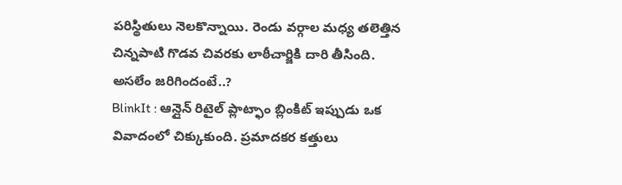పరిస్థితులు నెలకొన్నాయి. రెండు వర్గాల మధ్య తలెత్తిన చిన్నపాటి గొడవ చివరకు లాఠీచార్జికి దారి తీసింది. అసలేం జరిగిందంటే..?
BlinkIt : ఆన్లైన్ రిటైల్ ప్లాట్ఫాం బ్లింకిట్ ఇప్పుడు ఒక వివాదంలో చిక్కుకుంది. ప్రమాదకర కత్తులు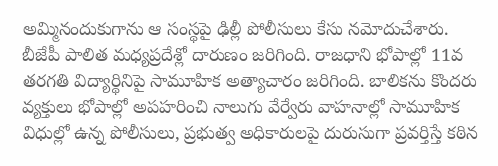అమ్మినందుకుగాను ఆ సంస్థపై ఢిల్లీ పోలీసులు కేసు నమోదుచేశారు.
బీజేపీ పాలిత మధ్యప్రదేశ్లో దారుణం జరిగింది. రాజధాని భోపాల్లో 11వ తరగతి విద్యార్థినిపై సామూహిక అత్యాచారం జరిగింది. బాలికను కొందరు వ్యక్తులు భోపాల్లో అపహరించి నాలుగు వేర్వేరు వాహనాల్లో సామూహిక
విధుల్లో ఉన్న పోలీసులు, ప్రభుత్వ అధికారులపై దురుసుగా ప్రవర్తిస్తే కఠిన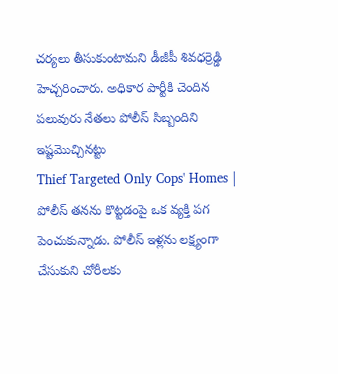చర్యలు తీసుకుంటామని డీజీపీ శివధర్రెడ్డి హెచ్చరించారు. అధికార పార్టీకి చెందిన పలువురు నేతలు పోలీస్ సిబ్బందిని ఇష్టమొచ్చినట్టు
Thief Targeted Only Cops' Homes | పోలీస్ తనను కొట్టడంపై ఒక వ్యక్తి పగ పెంచుకున్నాడు. పోలీస్ ఇళ్లను లక్ష్యంగా చేసుకుని చోరీలకు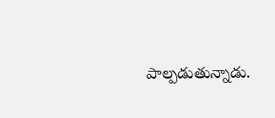పాల్పడుతున్నాడు.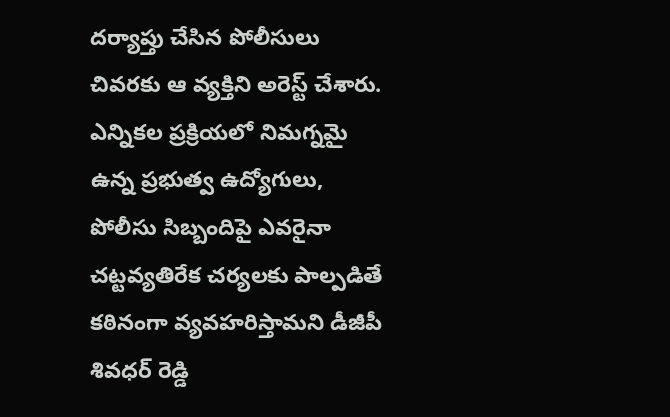దర్యాప్తు చేసిన పోలీసులు చివరకు ఆ వ్యక్తిని అరెస్ట్ చేశారు.
ఎన్నికల ప్రక్రియలో నిమగ్నమై ఉన్న ప్రభుత్వ ఉద్యోగులు, పోలీసు సిబ్బందిపై ఎవరైనా చట్టవ్యతిరేక చర్యలకు పాల్పడితే కఠినంగా వ్యవహరిస్తామని డీజీపీ శివధర్ రెడ్డి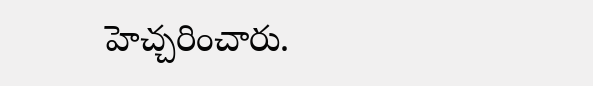హెచ్చరించారు.